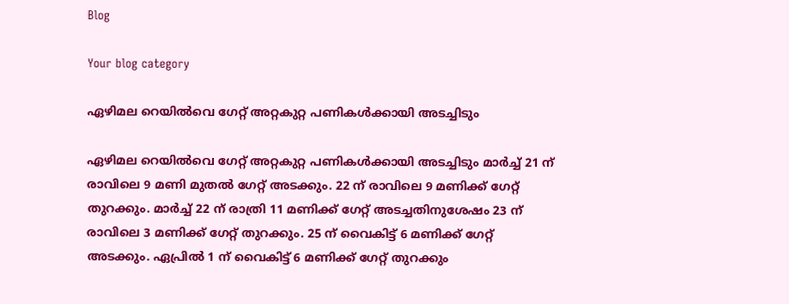Blog

Your blog category

ഏഴിമല റെയിൽവെ ഗേറ്റ് അറ്റകുറ്റ പണികൾക്കായി അടച്ചിടും

ഏഴിമല റെയിൽവെ ഗേറ്റ് അറ്റകുറ്റ പണികൾക്കായി അടച്ചിടും മാർച്ച് 21 ന് രാവിലെ 9 മണി മുതൽ ഗേറ്റ് അടക്കും. 22 ന് രാവിലെ 9 മണിക്ക് ഗേറ്റ് തുറക്കും. മാർച്ച് 22 ന് രാത്രി 11 മണിക്ക് ഗേറ്റ് അടച്ചതിനുശേഷം 23 ന് രാവിലെ 3 മണിക്ക് ഗേറ്റ് തുറക്കും. 25 ന് വൈകിട്ട് 6 മണിക്ക് ഗേറ്റ് അടക്കും. ഏപ്രിൽ 1 ന് വൈകിട്ട് 6 മണിക്ക് ഗേറ്റ് തുറക്കും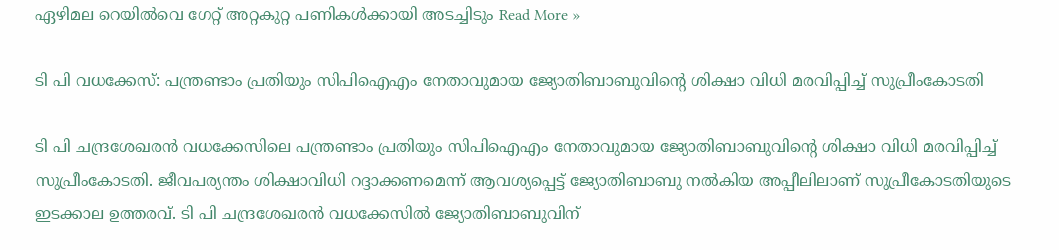ഏഴിമല റെയിൽവെ ഗേറ്റ് അറ്റകുറ്റ പണികൾക്കായി അടച്ചിടും Read More »

ടി പി വധക്കേസ്: പന്ത്രണ്ടാം പ്രതിയും സിപിഐഎം നേതാവുമായ ജ്യോതിബാബുവിന്റെ ശിക്ഷാ വിധി മരവിപ്പിച്ച് സുപ്രീംകോടതി

ടി പി ചന്ദ്രശേഖരന്‍ വധക്കേസിലെ പന്ത്രണ്ടാം പ്രതിയും സിപിഐഎം നേതാവുമായ ജ്യോതിബാബുവിന്റെ ശിക്ഷാ വിധി മരവിപ്പിച്ച് സുപ്രീംകോടതി. ജീവപര്യന്തം ശിക്ഷാവിധി റദ്ദാക്കണമെന്ന് ആവശ്യപ്പെട്ട് ജ്യോതിബാബു നല്‍കിയ അപ്പീലിലാണ് സുപ്രീകോടതിയുടെ ഇടക്കാല ഉത്തരവ്. ടി പി ചന്ദ്രശേഖരന്‍ വധക്കേസില്‍ ജ്യോതിബാബുവിന്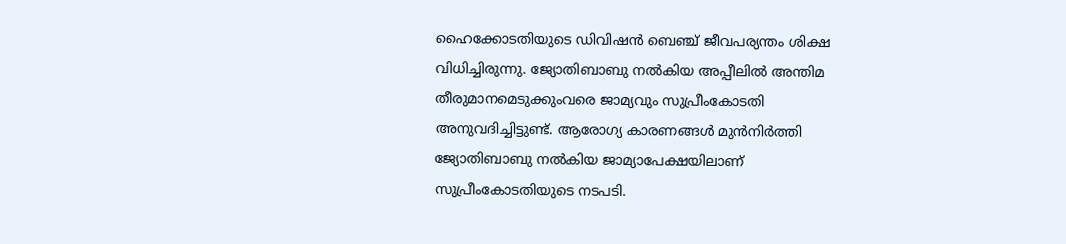ഹൈക്കോടതിയുടെ ഡിവിഷന്‍ ബെഞ്ച് ജീവപര്യന്തം ശിക്ഷ വിധിച്ചിരുന്നു. ജ്യോതിബാബു നല്‍കിയ അപ്പീലില്‍ അന്തിമ തീരുമാനമെടുക്കുംവരെ ജാമ്യവും സുപ്രീംകോടതി അനുവദിച്ചിട്ടുണ്ട്. ആരോഗ്യ കാരണങ്ങള്‍ മുന്‍നിര്‍ത്തി ജ്യോതിബാബു നല്‍കിയ ജാമ്യാപേക്ഷയിലാണ് സുപ്രീംകോടതിയുടെ നടപടി.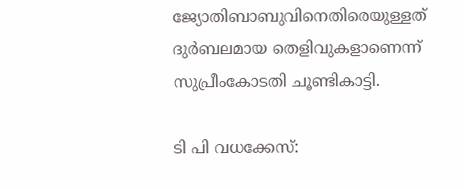ജ്യോതിബാബുവിനെതിരെയുള്ളത് ദുര്‍ബലമായ തെളിവുകളാണെന്ന് സുപ്രീംകോടതി ചൂണ്ടികാട്ടി.

ടി പി വധക്കേസ്: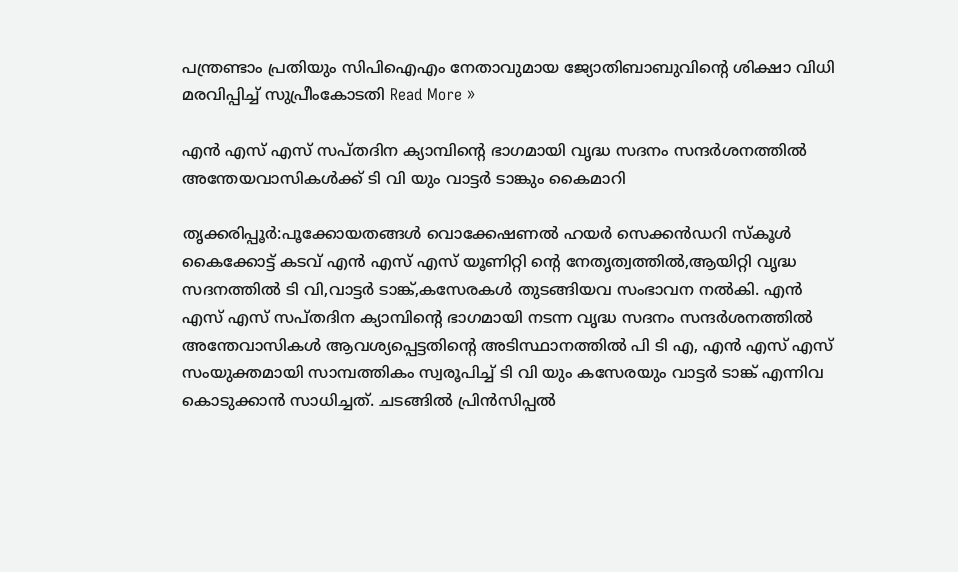പന്ത്രണ്ടാം പ്രതിയും സിപിഐഎം നേതാവുമായ ജ്യോതിബാബുവിന്റെ ശിക്ഷാ വിധി മരവിപ്പിച്ച് സുപ്രീംകോടതി Read More »

എൻ എസ് എസ് സപ്തദിന ക്യാമ്പിന്റെ ഭാഗമായി വൃദ്ധ സദനം സന്ദർശനത്തിൽ അന്തേയവാസികൾക്ക് ടി വി യും വാട്ടർ ടാങ്കും കൈമാറി

തൃക്കരിപ്പൂർ:പൂക്കോയതങ്ങൾ വൊക്കേഷണൽ ഹയർ സെക്കൻഡറി സ്കൂൾ കൈക്കോട്ട് കടവ് എൻ എസ് എസ് യൂണിറ്റി ന്റെ നേതൃത്വത്തിൽ,ആയിറ്റി വൃദ്ധ സദനത്തിൽ ടി വി,വാട്ടർ ടാങ്ക്,കസേരകൾ തുടങ്ങിയവ സംഭാവന നൽകി. എൻ എസ് എസ് സപ്തദിന ക്യാമ്പിന്റെ ഭാഗമായി നടന്ന വൃദ്ധ സദനം സന്ദർശനത്തിൽ അന്തേവാസികൾ ആവശ്യപ്പെട്ടതിന്റെ അടിസ്ഥാനത്തിൽ പി ടി എ, എൻ എസ് എസ് സംയുക്തമായി സാമ്പത്തികം സ്വരൂപിച്ച് ടി വി യും കസേരയും വാട്ടർ ടാങ്ക് എന്നിവ കൊടുക്കാൻ സാധിച്ചത്. ചടങ്ങിൽ പ്രിൻസിപ്പൽ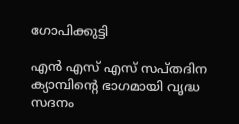ഗോപിക്കുട്ടി

എൻ എസ് എസ് സപ്തദിന ക്യാമ്പിന്റെ ഭാഗമായി വൃദ്ധ സദനം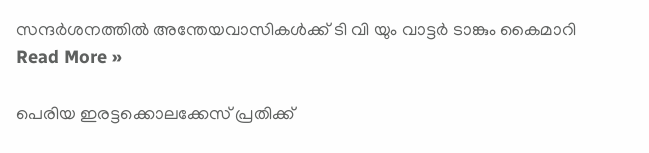സന്ദർശനത്തിൽ അന്തേയവാസികൾക്ക് ടി വി യും വാട്ടർ ടാങ്കും കൈമാറി Read More »

പെരിയ ഇരട്ടക്കൊലക്കേസ് പ്രതിക്ക്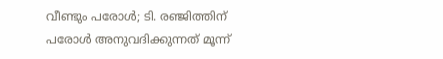വീണ്ടും പരോൾ; ടി. രഞ്ജിത്തിന് പരോൾ അനുവദിക്കുന്നത് മൂന്ന്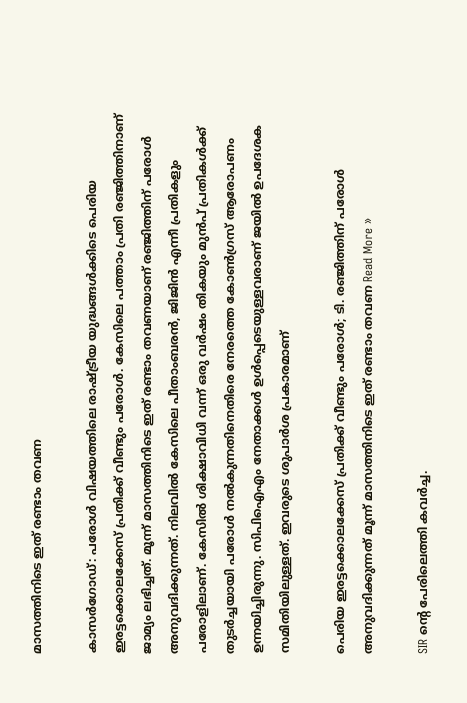മാസത്തിനിടെ ഇത് രണ്ടാം തവണ

കാസർഗോഡ്: പരോൾ വിഷയത്തിലെ രാഷ്ട്രീയ യുദ്ധങ്ങൾക്കിടെ പെരിയ ഇരട്ടക്കൊലക്കേസ് പ്രതിക്ക് വീണ്ടും പരോൾ. കേസിലെ പത്താം പ്രതി രഞ്ജിത്തിനാണ് ജാമ്യം ലഭിച്ചത്. മൂന്ന് മാസത്തിനിടെ ഇത് രണ്ടാം തവണയാണ് രഞ്ജിത്തിന് പരോൾ അനുവദിക്കുന്നത്. നിലവിൽ കേസിലെ പീതാംബരൻ, ജിജിൻ എന്നീ പ്രതികളും പരോളിലാണ്. കേസിൽ ശിക്ഷാവിധി വന്ന് ഒരു വർഷം തികയും മുൻപ് പ്രതികൾക്ക് തുടർച്ചയായി പരോൾ നൽകുന്നതിനെതിരെ നേരത്തെ കോൺഗ്രസ് ആരോപണം ഉന്നയിച്ചിരുന്നു. സിപിഐഎം നേതാക്കൾ ഉൾപ്പെടെയുള്ളവരാണ് ജയിൽ ഉപദേശക സമിതിയിലുള്ളത്. ഇവരുടെ ശുപാർശ പ്രകാരമാണ്

പെരിയ ഇരട്ടക്കൊലക്കേസ് പ്രതിക്ക് വീണ്ടും പരോൾ; ടി. രഞ്ജിത്തിന് പരോൾ അനുവദിക്കുന്നത് മൂന്ന് മാസത്തിനിടെ ഇത് രണ്ടാം തവണ Read More »

SIR ന്റെ പേരിലെത്തി കവര്‍ച്ച.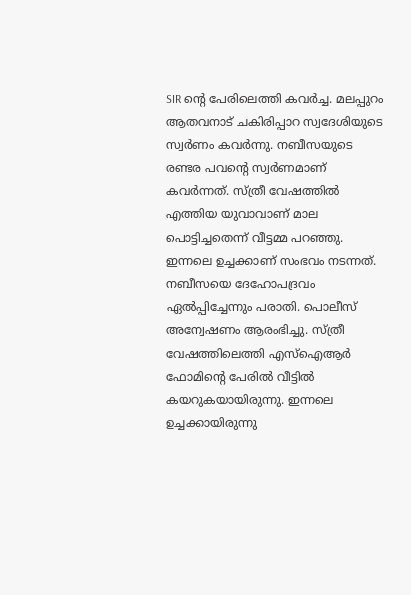SIR ന്റെ പേരിലെത്തി കവര്‍ച്ച. മലപ്പുറം ആതവനാട് ചകിരിപ്പാറ സ്വദേശിയുടെ സ്വര്‍ണം കവര്‍ന്നു. നബീസയുടെ രണ്ടര പവന്റെ സ്വര്‍ണമാണ് കവര്‍ന്നത്. സ്ത്രീ വേഷത്തില്‍ എത്തിയ യുവാവാണ് മാല പൊട്ടിച്ചതെന്ന് വീട്ടമ്മ പറഞ്ഞു. ഇന്നലെ ഉച്ചക്കാണ് സംഭവം നടന്നത്. നബീസയെ ദേഹോപദ്രവം ഏല്‍പ്പിച്ചേന്നും പരാതി. പൊലീസ് അന്വേഷണം ആരംഭിച്ചു. സ്ത്രീ വേഷത്തിലെത്തി എസ്‌ഐആര്‍ ഫോമിന്റെ പേരില്‍ വീട്ടില്‍ കയറുകയായിരുന്നു. ഇന്നലെ ഉച്ചക്കായിരുന്നു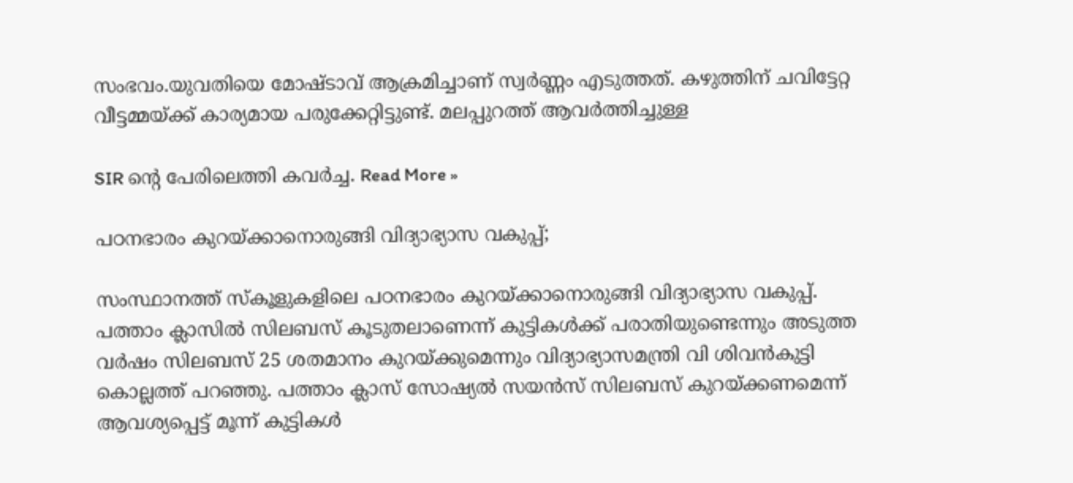സംഭവം.യുവതിയെ മോഷ്ടാവ് ആക്രമിച്ചാണ് സ്വര്‍ണ്ണം എടുത്തത്. കഴുത്തിന് ചവിട്ടേറ്റ വീട്ടമ്മയ്ക്ക് കാര്യമായ പരുക്കേറ്റിട്ടുണ്ട്. മലപ്പുറത്ത് ആവര്‍ത്തിച്ചുള്ള

SIR ന്റെ പേരിലെത്തി കവര്‍ച്ച. Read More »

പഠനഭാരം കുറയ്ക്കാനൊരുങ്ങി വിദ്യാഭ്യാസ വകുപ്പ്;

സംസ്ഥാനത്ത് സ്‌കൂളുകളിലെ പഠനഭാരം കുറയ്ക്കാനൊരുങ്ങി വിദ്യാഭ്യാസ വകുപ്പ്. പത്താം ക്ലാസിൽ സിലബസ് കൂടുതലാണെന്ന് കുട്ടികൾക്ക് പരാതിയുണ്ടെന്നും അടുത്ത വർഷം സിലബസ് 25 ശതമാനം കുറയ്ക്കുമെന്നും വിദ്യാഭ്യാസമന്ത്രി വി ശിവൻകുട്ടി കൊല്ലത്ത് പറഞ്ഞു. പത്താം ക്ലാസ് സോഷ്യൽ സയൻസ് സിലബസ് കുറയ്ക്കണമെന്ന് ആവശ്യപ്പെട്ട് മൂന്ന് കുട്ടികൾ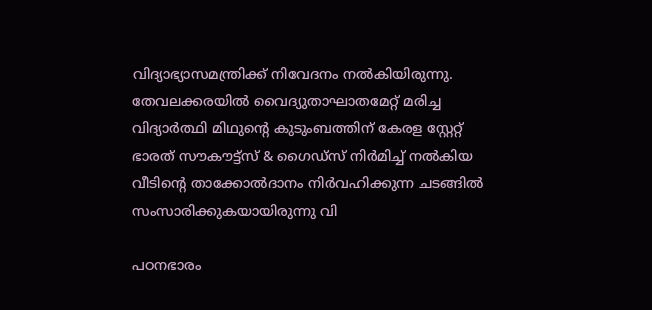വിദ്യാഭ്യാസമന്ത്രിക്ക് നിവേദനം നൽകിയിരുന്നു. തേവലക്കരയിൽ വൈദ്യുതാഘാതമേറ്റ് മരിച്ച വിദ്യാർത്ഥി മിഥുൻ്റെ കുടുംബത്തിന് കേരള സ്റ്റേറ്റ് ഭാരത് സൗകൗട്ട്സ് & ഗൈഡ്‌സ് നിർമിച്ച് നൽകിയ വീടിൻ്റെ താക്കോൽദാനം നിർവഹിക്കുന്ന ചടങ്ങിൽ സംസാരിക്കുകയായിരുന്നു വി

പഠനഭാരം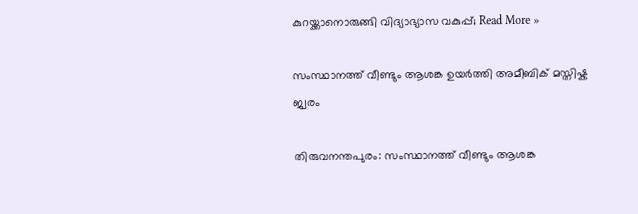കുറയ്ക്കാനൊരുങ്ങി വിദ്യാഭ്യാസ വകുപ്പ്; Read More »

സംസ്ഥാനത്ത് വീണ്ടും ആശങ്ക ഉയർത്തി അമീബിക് മസ്തിഷ്ക ജ്വരം

തിരുവനന്തപുരം: സംസ്ഥാനത്ത് വീണ്ടും ആശങ്ക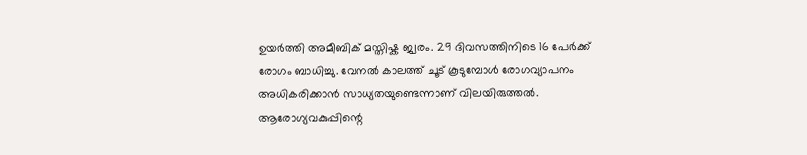ഉയർത്തി അമീബിക് മസ്തിഷ്ക ജ്വരം. 29 ദിവസത്തിനിടെ 16 പേർക്ക് രോഗം ബാധിച്ചു. വേനൽ കാലത്ത് ചൂട് കൂടുമ്പോൾ രോഗവ്യാപനം അധികരിക്കാൻ സാധ്യതയുണ്ടെന്നാണ് വിലയിരുത്തൽ. ആരോഗ്യവകുപ്പിന്റെ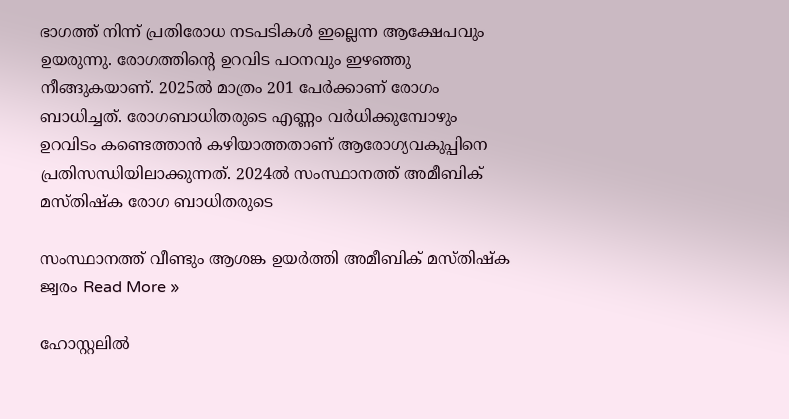ഭാഗത്ത് നിന്ന് പ്രതിരോധ നടപടികൾ ഇല്ലെന്ന ആക്ഷേപവും ഉയരുന്നു. രോഗത്തിന്റെ ഉറവിട പഠനവും ഇഴഞ്ഞു നീങ്ങുകയാണ്. 2025ൽ മാത്രം 201 പേർക്കാണ് രോഗം ബാധിച്ചത്. രോഗബാധിതരുടെ എണ്ണം വർധിക്കുമ്പോഴും ഉറവിടം കണ്ടെത്താൻ കഴിയാത്തതാണ് ആരോഗ്യവകുപ്പിനെ പ്രതിസന്ധിയിലാക്കുന്നത്. 2024ൽ സംസ്ഥാനത്ത് അമീബിക് മസ്തിഷ്ക രോഗ ബാധിതരുടെ

സംസ്ഥാനത്ത് വീണ്ടും ആശങ്ക ഉയർത്തി അമീബിക് മസ്തിഷ്ക ജ്വരം Read More »

ഹോസ്റ്റലിൽ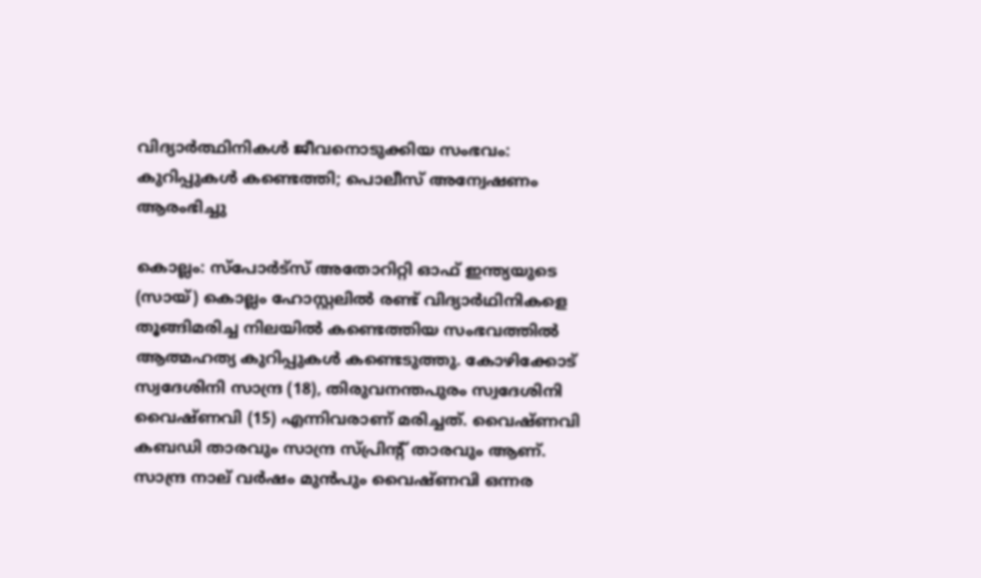വിദ്യാർത്ഥിനികൾ ജീവനൊടുക്കിയ സംഭവം: കുറിപ്പുകൾ കണ്ടെത്തി; പൊലീസ് അന്വേഷണം ആരംഭിച്ചു

കൊല്ലം: സ്പോർട്‌സ് അതോറിറ്റി ഓഫ് ഇന്ത്യയുടെ (സായ്) കൊല്ലം ഹോസ്റ്റലിൽ രണ്ട് വിദ്യാർഥിനികളെ തൂങ്ങിമരിച്ച നിലയിൽ കണ്ടെത്തിയ സംഭവത്തിൽ ആത്മഹത്യ കുറിപ്പുകൾ കണ്ടെടുത്തു. കോഴിക്കോട് സ്വദേശിനി സാന്ദ്ര (18), തിരുവനന്തപുരം സ്വദേശിനി വൈഷ്‌ണവി (15) എന്നിവരാണ് മരിച്ചത്. വൈഷ്ണവി കബഡി താരവും സാന്ദ്ര സ്പ്രിൻ്റ് താരവും ആണ്. സാന്ദ്ര നാല് വർഷം മുൻപും വൈഷ്‌ണവി ഒന്നര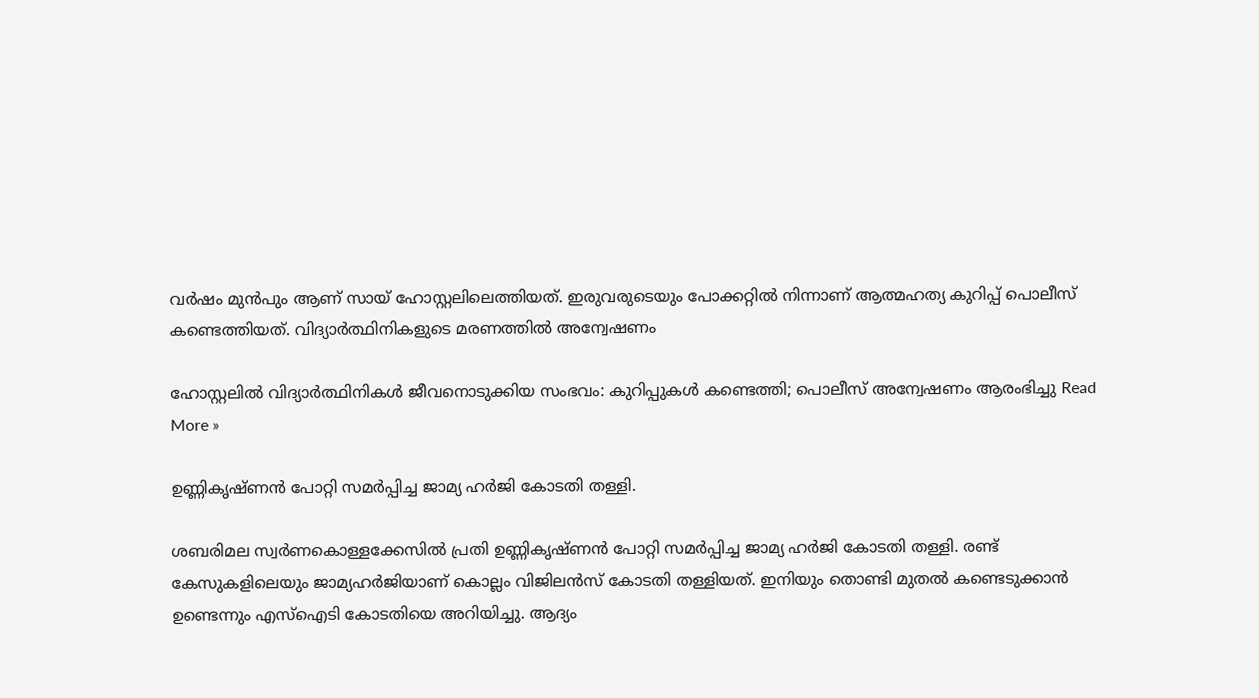വർഷം മുൻപും ആണ് സായ് ഹോസ്റ്റലിലെത്തിയത്. ഇരുവരുടെയും പോക്കറ്റിൽ നിന്നാണ് ആത്മഹത്യ കുറിപ്പ് പൊലീസ് കണ്ടെത്തിയത്. വിദ്യാർത്ഥിനികളുടെ മരണത്തിൽ അന്വേഷണം

ഹോസ്റ്റലിൽ വിദ്യാർത്ഥിനികൾ ജീവനൊടുക്കിയ സംഭവം: കുറിപ്പുകൾ കണ്ടെത്തി; പൊലീസ് അന്വേഷണം ആരംഭിച്ചു Read More »

ഉണ്ണികൃഷ്ണന്‍ പോറ്റി സമര്‍പ്പിച്ച ജാമ്യ ഹര്‍ജി കോടതി തള്ളി.

ശബരിമല സ്വര്‍ണകൊള്ളക്കേസില്‍ പ്രതി ഉണ്ണികൃഷ്ണന്‍ പോറ്റി സമര്‍പ്പിച്ച ജാമ്യ ഹര്‍ജി കോടതി തള്ളി. രണ്ട് കേസുകളിലെയും ജാമ്യഹര്‍ജിയാണ് കൊല്ലം വിജിലന്‍സ് കോടതി തള്ളിയത്. ഇനിയും തൊണ്ടി മുതല്‍ കണ്ടെടുക്കാന്‍ ഉണ്ടെന്നും എസ്ഐടി കോടതിയെ അറിയിച്ചു. ആദ്യം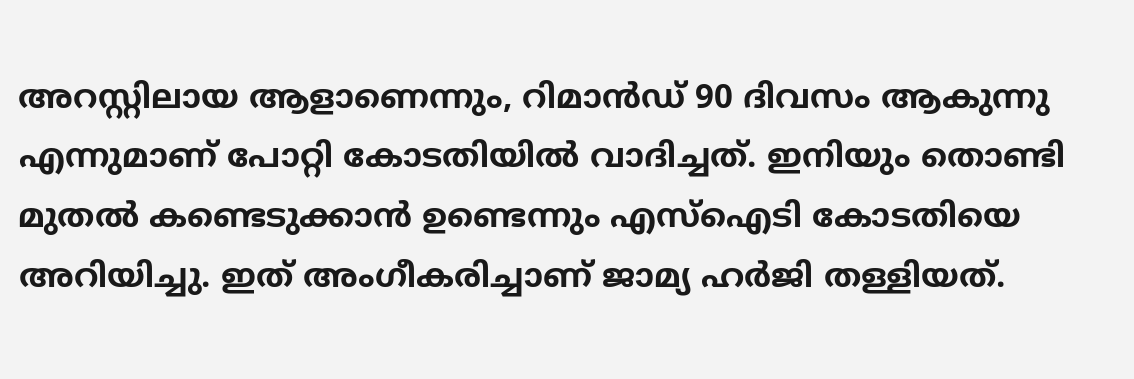അറസ്റ്റിലായ ആളാണെന്നും, റിമാന്‍ഡ് 90 ദിവസം ആകുന്നു എന്നുമാണ് പോറ്റി കോടതിയില്‍ വാദിച്ചത്. ഇനിയും തൊണ്ടി മുതല്‍ കണ്ടെടുക്കാന്‍ ഉണ്ടെന്നും എസ്ഐടി കോടതിയെ അറിയിച്ചു. ഇത് അംഗീകരിച്ചാണ് ജാമ്യ ഹര്‍ജി തള്ളിയത്.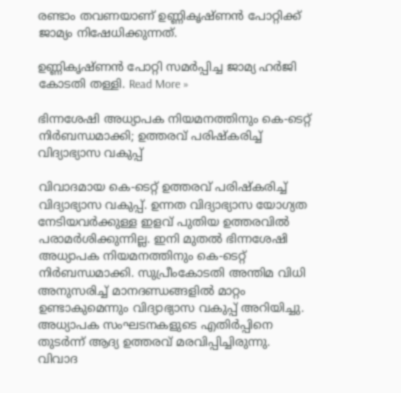രണ്ടാം തവണയാണ് ഉണ്ണികൃഷ്ണന്‍ പോറ്റിക്ക് ജാമ്യം നിഷേധിക്കുന്നത്.

ഉണ്ണികൃഷ്ണന്‍ പോറ്റി സമര്‍പ്പിച്ച ജാമ്യ ഹര്‍ജി കോടതി തള്ളി. Read More »

ഭിന്നശേഷി അധ്യാപക നിയമനത്തിനും കെ-ടെറ്റ് നിര്‍ബന്ധമാക്കി; ഉത്തരവ് പരിഷ്‌കരിച്ച് വിദ്യാഭ്യാസ വകുപ്പ്

വിവാദമായ കെ-ടെറ്റ് ഉത്തരവ് പരിഷ്‌കരിച്ച് വിദ്യാഭ്യാസ വകുപ്പ്. ഉന്നത വിദ്യാഭ്യാസ യോഗ്യത നേടിയവര്‍ക്കുള്ള ഇളവ് പുതിയ ഉത്തരവില്‍ പരാമര്‍ശിക്കുന്നില്ല. ഇനി മുതല്‍ ഭിന്നശേഷി അധ്യാപക നിയമനത്തിനും കെ-ടെറ്റ് നിര്‍ബന്ധമാക്കി. സുപ്രീംകോടതി അന്തിമ വിധി അനുസരിച്ച് മാനദണ്ഡങ്ങളില്‍ മാറ്റം ഉണ്ടാകുമെന്നും വിദ്യാഭ്യാസ വകുപ്പ് അറിയിച്ചു. അധ്യാപക സംഘടനകളുടെ എതിര്‍പ്പിനെ തുടര്‍ന്ന് ആദ്യ ഉത്തരവ് മരവിപ്പിച്ചിരുന്നു. വിവാദ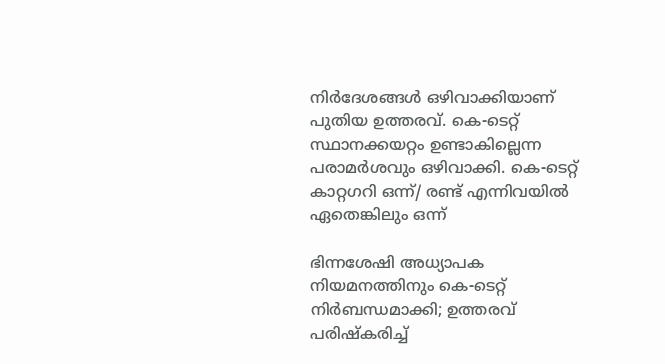നിര്‍ദേശങ്ങള്‍ ഒഴിവാക്കിയാണ് പുതിയ ഉത്തരവ്. കെ-ടെറ്റ് സ്ഥാനക്കയറ്റം ഉണ്ടാകില്ലെന്ന പരാമര്‍ശവും ഒഴിവാക്കി. കെ-ടെറ്റ് കാറ്റഗറി ഒന്ന്/ രണ്ട് എന്നിവയില്‍ ഏതെങ്കിലും ഒന്ന്

ഭിന്നശേഷി അധ്യാപക നിയമനത്തിനും കെ-ടെറ്റ് നിര്‍ബന്ധമാക്കി; ഉത്തരവ് പരിഷ്‌കരിച്ച്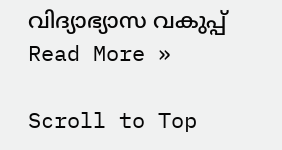വിദ്യാഭ്യാസ വകുപ്പ് Read More »

Scroll to Top